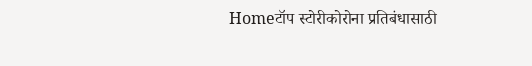Homeटॉप स्टोरीकोरोना प्रतिबंधासाठी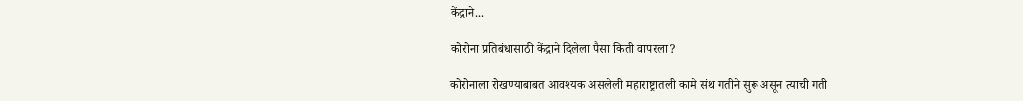केंद्राने...

कोरोना प्रतिबंधासाठी केंद्राने दिलेला पैसा किती वापरला?

कोरोनाला रोखण्याबाबत आवश्यक असलेली महाराष्ट्रातली कामे संथ गतीने सुरू असून त्याची गती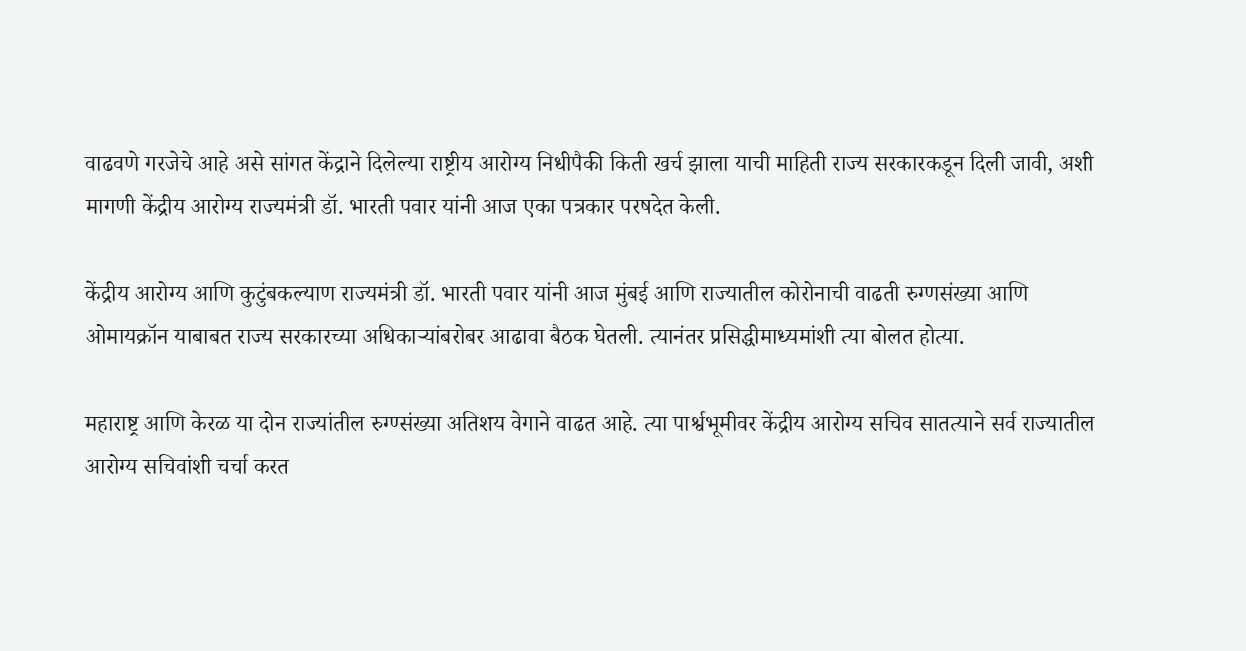वाढवणे गरजेचे आहे असे सांगत केंद्राने दिलेल्या राष्ट्रीय आरोग्य निधीपैकी किती खर्च झाला याची माहिती राज्य सरकारकडून दिली जावी, अशी मागणी केंद्रीय आरोग्य राज्यमंत्री डॉ. भारती पवार यांनी आज एका पत्रकार परषदेत केली.

केंद्रीय आरोग्य आणि कुटुंबकल्याण राज्यमंत्री डॉ. भारती पवार यांनी आज मुंबई आणि राज्यातील कोरोनाची वाढती रुग्णसंख्या आणि ओमायक्रॉन याबाबत राज्य सरकारच्या अधिकाऱ्यांबरोबर आढावा बैठक घेतली. त्यानंतर प्रसिद्धीमाध्यमांशी त्या बोलत होत्या.

महाराष्ट्र आणि केरळ या दोन राज्यांतील रुग्ण्संख्या अतिशय वेगाने वाढत आहे. त्या पार्श्वभूमीवर केंद्रीय आरोग्य सचिव सातत्याने सर्व राज्यातील आरोग्य सचिवांशी चर्चा करत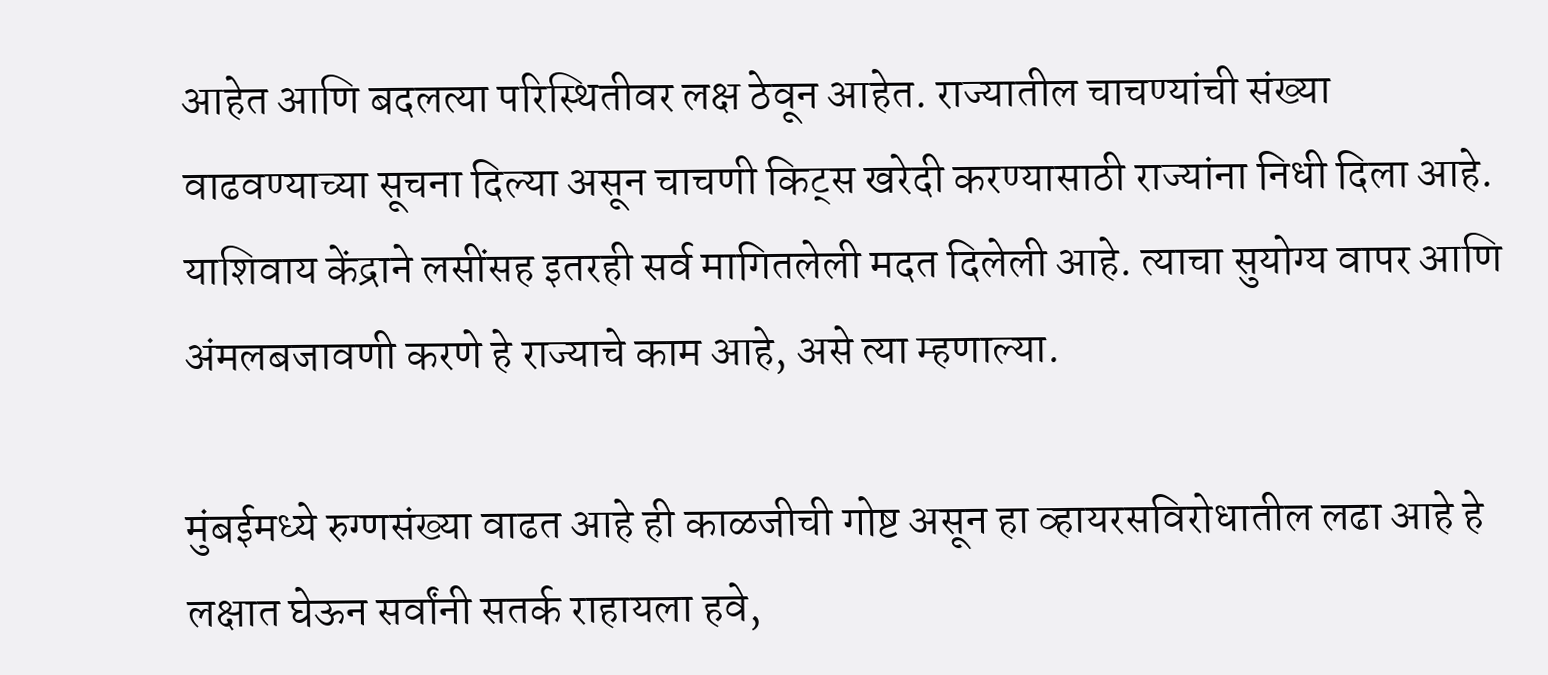आहेत आणि बदलत्या परिस्थितीवर लक्ष ठेवून आहेत. राज्यातील चाचण्यांची संख्या वाढवण्याच्या सूचना दिल्या असून चाचणी किट्स खरेदी करण्यासाठी राज्यांना निधी दिला आहे. याशिवाय केंद्राने लसींसह इतरही सर्व मागितलेली मदत दिलेली आहे. त्याचा सुयोग्य वापर आणि अंमलबजावणी करणे हे राज्याचे काम आहे, असे त्या म्हणाल्या.

मुंबईमध्ये रुग्णसंख्या वाढत आहे ही काळजीची गोष्ट असून हा व्हायरसविरोधातील लढा आहे हे लक्षात घेऊन सर्वांनी सतर्क राहायला हवे,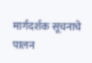मार्गदर्शक सूचनाचे पालन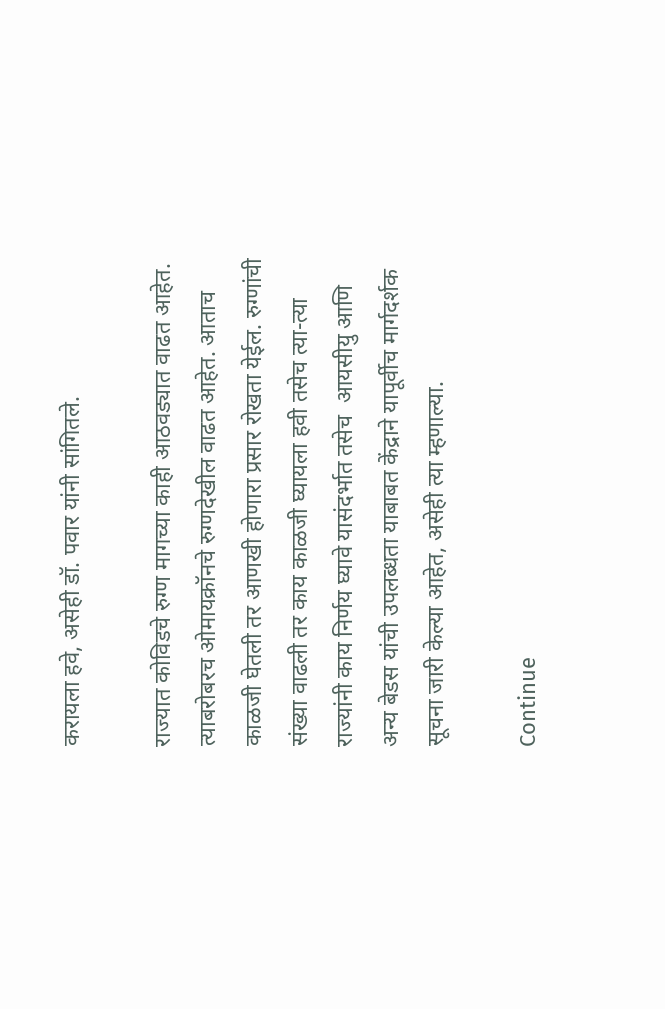करायला हवे, असेही डॉ. पवार यांनी सांगितले.

राज्यात कोविडचे रुग्ण मागच्या काही आठवड्यात वाढत आहेत. त्याबरोबरच ओमायक्रॉनचे रुग्णदेखील वाढत आहेत. आताच काळजी घेतली तर आणखी होणारा प्रसार रोखता येईल. रुग्णांची संख्या वाढली तर काय काळजी घ्यायला हवी तसेच त्या-त्या राज्यांनी काय निर्णय घ्यावे यासंदर्भात तसेच  आयसीयु आणि अन्य बेडस यांची उपलब्धता याबाबत केंद्राने यापूर्वीच मार्गदर्शक सूचना जारी केल्या आहेत, असेही त्या म्हणाल्या.

Continue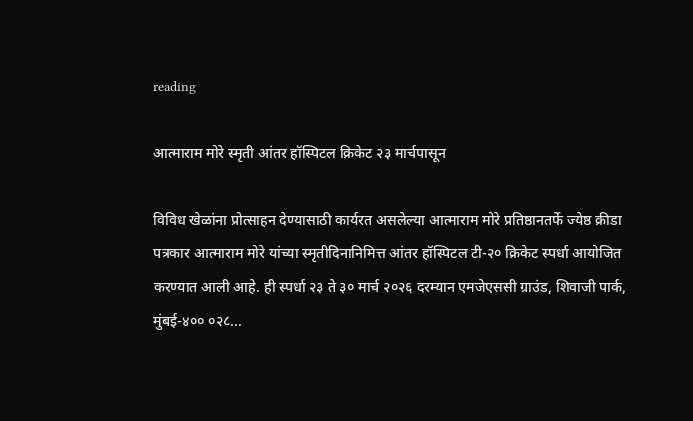reading

आत्माराम मोरे स्मृती आंतर हॉस्पिटल क्रिकेट २३ मार्चपासून

विविध खेळांना प्रोत्साहन देण्यासाठी कार्यरत असलेल्या आत्माराम मोरे प्रतिष्ठानतर्फे ज्येष्ठ क्रीडा पत्रकार आत्माराम मोरे यांच्या स्मृतीदिनानिमित्त आंतर हॉस्पिटल टी-२० क्रिकेट स्पर्धा आयोजित करण्यात आली आहे. ही स्पर्धा २३ ते ३० मार्च २०२६ दरम्यान एमजेएससी ग्राउंड, शिवाजी पार्क, मुंबई-४०० ०२८...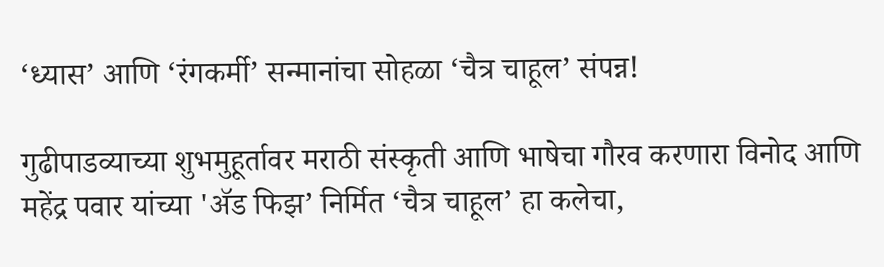‘ध्यास’ आणि ‘रंगकर्मी’ सन्मानांचा सोहळा ‘चैत्र चाहूल’ संपन्न!

गुढीपाडव्याच्या शुभमुहूर्तावर मराठी संस्कृती आणि भाषेचा गौरव करणारा विनोद आणि महेंद्र पवार यांच्या 'ॲड फिझ’ निर्मित ‘चैत्र चाहूल’ हा कलेचा,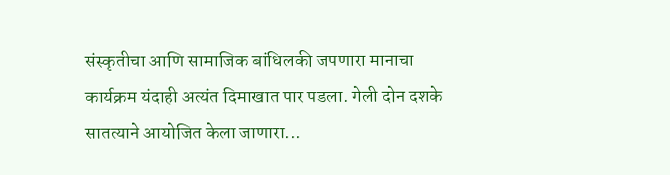संस्कृतीचा आणि सामाजिक बांधिलकी जपणारा मानाचा कार्यक्रम यंदाही अत्यंत दिमाखात पार पडला. गेली दोन दशके सातत्याने आयोजित केला जाणारा...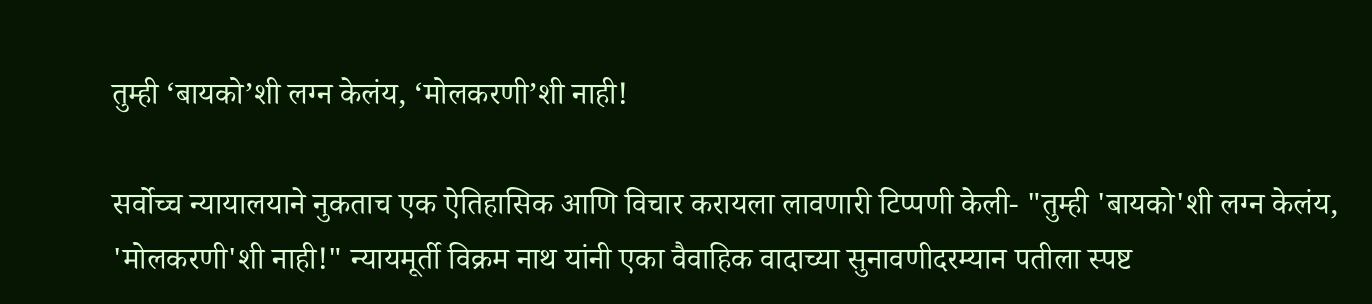तुम्ही ‘बायको’शी लग्न केलंय, ‘मोलकरणी’शी नाही!

सर्वोच्च न्यायालयाने नुकताच एक ऐतिहासिक आणि विचार करायला लावणारी टिप्पणी केली- "तुम्ही 'बायको'शी लग्न केलंय, 'मोलकरणी'शी नाही!" न्यायमूर्ती विक्रम नाथ यांनी एका वैवाहिक वादाच्या सुनावणीदरम्यान पतीला स्पष्ट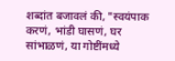शब्दांत बजावलं की, "स्वयंपाक करणं, भांडी घासणं, घर सांभाळणं, या गोष्टींमध्ये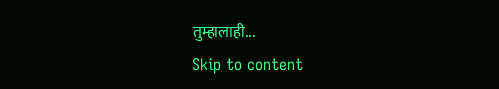तुम्हालाही...
Skip to content